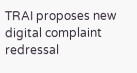TRAI proposes new digital complaint redressal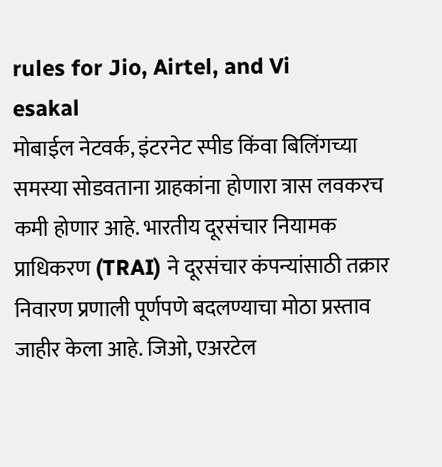rules for Jio, Airtel, and Vi
esakal
मोबाईल नेटवर्क, इंटरनेट स्पीड किंवा बिलिंगच्या समस्या सोडवताना ग्राहकांना होणारा त्रास लवकरच कमी होणार आहे. भारतीय दूरसंचार नियामक प्राधिकरण (TRAI) ने दूरसंचार कंपन्यांसाठी तक्रार निवारण प्रणाली पूर्णपणे बदलण्याचा मोठा प्रस्ताव जाहीर केला आहे. जिओ, एअरटेल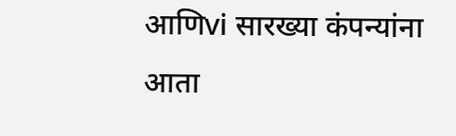आणिvi सारख्या कंपन्यांना आता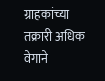ग्राहकांच्या तक्रारी अधिक वेगाने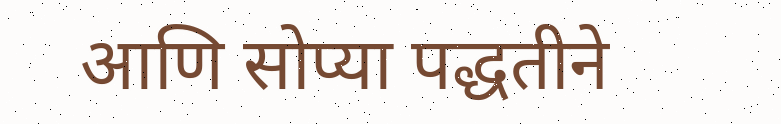आणि सोप्या पद्धतीने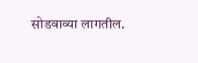सोडवाव्या लागतील.